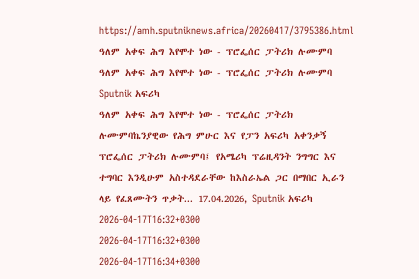https://amh.sputniknews.africa/20260417/3795386.html
ዓለም አቀፍ ሕግ እየሞተ ነው - ፕሮፌሰር ፓትሪክ ሉሙምባ
ዓለም አቀፍ ሕግ እየሞተ ነው - ፕሮፌሰር ፓትሪክ ሉሙምባ
Sputnik አፍሪካ
ዓለም አቀፍ ሕግ እየሞተ ነው - ፕሮፌሰር ፓትሪክ ሉሙምባኬንያዊው የሕግ ምሁር እና የፓን አፍሪካ አቀንቃኝ ፕሮፌሰር ፓትሪክ ሉሙምባ፤ የአሜሪካ ፕሬዚዳንት ንግግር እና ተግባር እንዲሁም አስተዳደራቸው ከእስራኤል ጋር በማበር ኢራን ላይ የፈጸሙትን ጥቃት... 17.04.2026, Sputnik አፍሪካ
2026-04-17T16:32+0300
2026-04-17T16:32+0300
2026-04-17T16:34+0300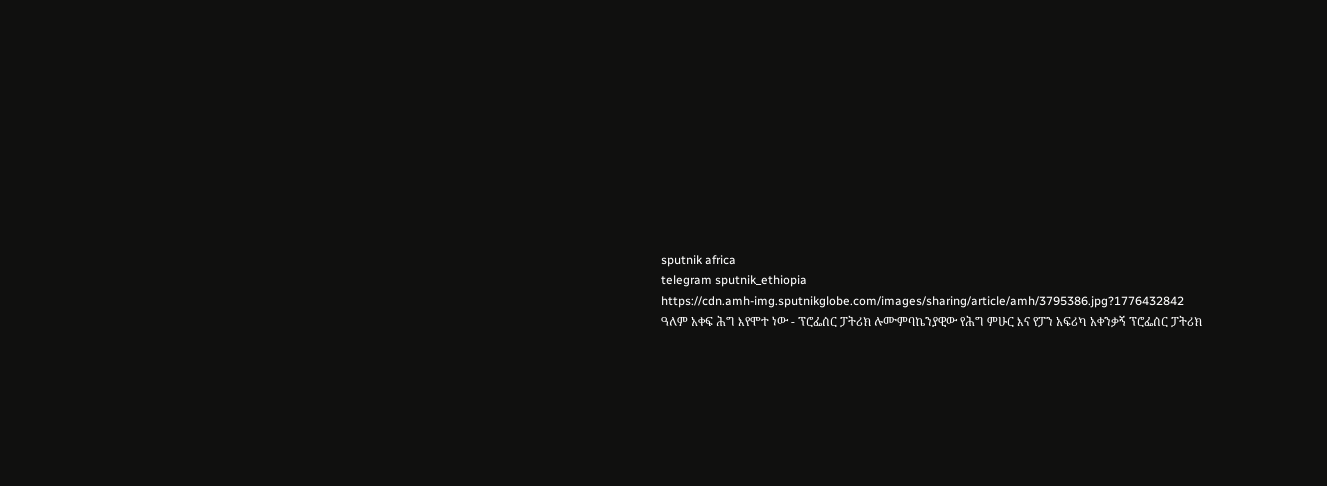sputnik africa
telegram sputnik_ethiopia
https://cdn.amh-img.sputnikglobe.com/images/sharing/article/amh/3795386.jpg?1776432842
ዓለም አቀፍ ሕግ እየሞተ ነው - ፕሮፌሰር ፓትሪክ ሉሙምባኬንያዊው የሕግ ምሁር እና የፓን አፍሪካ አቀንቃኝ ፕሮፌሰር ፓትሪክ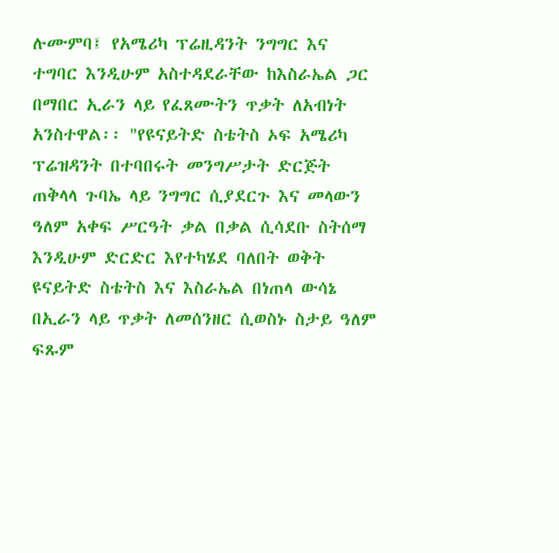ሉሙምባ፤ የአሜሪካ ፕሬዚዳንት ንግግር እና ተግባር እንዲሁም አስተዳደራቸው ከእስራኤል ጋር በማበር ኢራን ላይ የፈጸሙትን ጥቃት ለአብነት አንስተዋል፡፡ "የዩናይትድ ስቴትስ ኦፍ አሜሪካ ፕሬዝዳንት በተባበሩት መንግሥታት ድርጅት ጠቅላላ ጉባኤ ላይ ንግግር ሲያደርጉ እና መላውን ዓለም አቀፍ ሥርዓት ቃል በቃል ሲሳደቡ ስትሰማ እንዲሁም ድርድር እየተካሄደ ባለበት ወቅት ዩናይትድ ስቴትስ እና እስራኤል በነጠላ ውሳኔ በኢራን ላይ ጥቃት ለመሰንዘር ሲወስኑ ስታይ ዓለም ፍጹም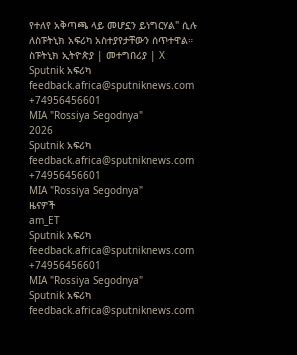የተለየ አቅጣጫ ላይ መሆኗን ይነግርሃል" ሲሉ ለስፑትኒክ አፍሪካ አስተያየታቸውን ሰጥተዋል። ስፑትኒክ ኢትዮጵያ | መተግበሪያ | X
Sputnik አፍሪካ
feedback.africa@sputniknews.com
+74956456601
MIA "Rossiya Segodnya"
2026
Sputnik አፍሪካ
feedback.africa@sputniknews.com
+74956456601
MIA "Rossiya Segodnya"
ዜናዎች
am_ET
Sputnik አፍሪካ
feedback.africa@sputniknews.com
+74956456601
MIA "Rossiya Segodnya"
Sputnik አፍሪካ
feedback.africa@sputniknews.com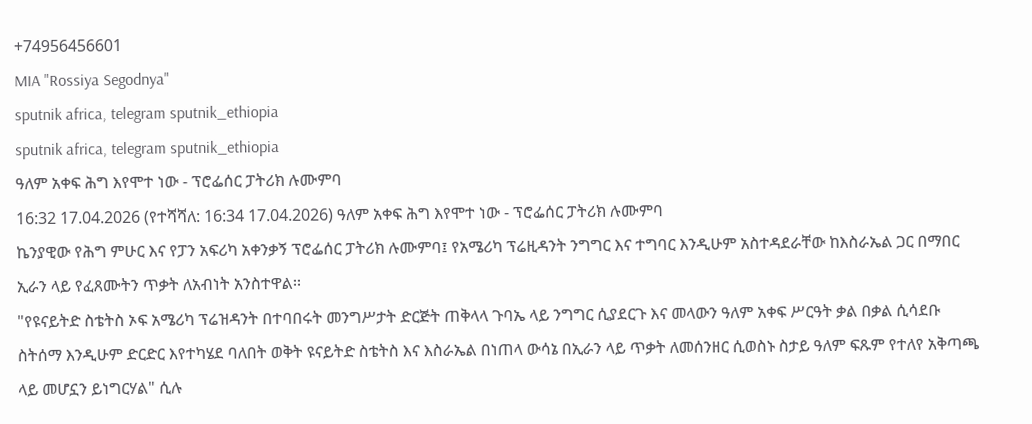+74956456601
MIA "Rossiya Segodnya"
sputnik africa, telegram sputnik_ethiopia
sputnik africa, telegram sputnik_ethiopia
ዓለም አቀፍ ሕግ እየሞተ ነው - ፕሮፌሰር ፓትሪክ ሉሙምባ
16:32 17.04.2026 (የተሻሻለ: 16:34 17.04.2026) ዓለም አቀፍ ሕግ እየሞተ ነው - ፕሮፌሰር ፓትሪክ ሉሙምባ
ኬንያዊው የሕግ ምሁር እና የፓን አፍሪካ አቀንቃኝ ፕሮፌሰር ፓትሪክ ሉሙምባ፤ የአሜሪካ ፕሬዚዳንት ንግግር እና ተግባር እንዲሁም አስተዳደራቸው ከእስራኤል ጋር በማበር ኢራን ላይ የፈጸሙትን ጥቃት ለአብነት አንስተዋል፡፡
"የዩናይትድ ስቴትስ ኦፍ አሜሪካ ፕሬዝዳንት በተባበሩት መንግሥታት ድርጅት ጠቅላላ ጉባኤ ላይ ንግግር ሲያደርጉ እና መላውን ዓለም አቀፍ ሥርዓት ቃል በቃል ሲሳደቡ ስትሰማ እንዲሁም ድርድር እየተካሄደ ባለበት ወቅት ዩናይትድ ስቴትስ እና እስራኤል በነጠላ ውሳኔ በኢራን ላይ ጥቃት ለመሰንዘር ሲወስኑ ስታይ ዓለም ፍጹም የተለየ አቅጣጫ ላይ መሆኗን ይነግርሃል" ሲሉ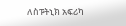ለስፑትኒክ አፍሪካ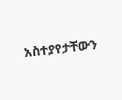አስተያየታቸውን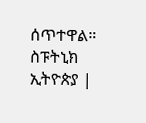ሰጥተዋል።
ስፑትኒክ ኢትዮጵያ |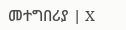መተግበሪያ | X